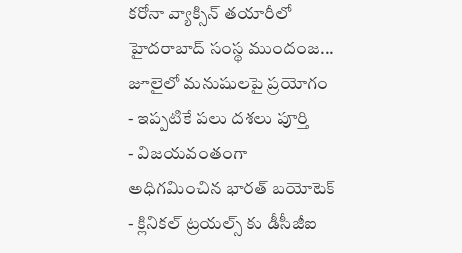కరోనా వ్యాక్సిన్ తయారీలో హైదరాబాద్ సంస్థ ముందంజ... జూలైలో మనుషులపై ప్రయోగం
- ఇప్పటికే పలు దశలు పూర్తి
- విజయవంతంగా అధిగమించిన భారత్ బయోటెక్
- క్లినికల్ ట్రయల్స్ కు డీసీజీఐ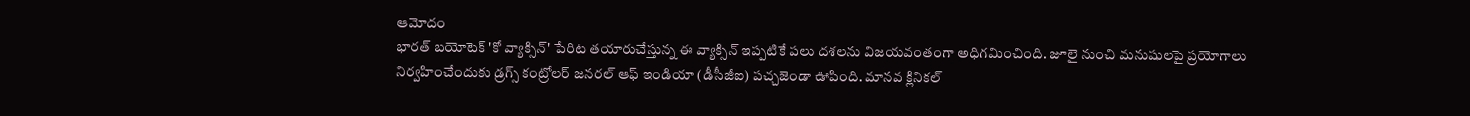ఆమోదం
భారత్ బయోటెక్ 'కో వ్యాక్సిన్' పేరిట తయారుచేస్తున్న ఈ వ్యాక్సిన్ ఇప్పటికే పలు దశలను విజయవంతంగా అధిగమించింది. జూలై నుంచి మనుషులపై ప్రయోగాలు నిర్వహించేందుకు డ్రగ్స్ కంట్రోలర్ జనరల్ ఆఫ్ ఇండియా (డీసీజీఐ) పచ్చజెండా ఊపింది. మానవ క్లినికల్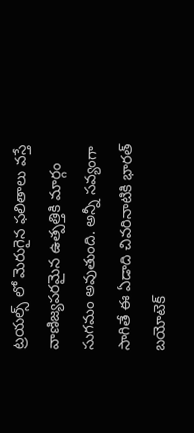ట్రయల్స్ లో మెరుగైన ఫలితాలు వస్తే వాణిజ్యపరమైన ఉత్పత్తికి మార్గం సుగమం అవుతుంది. అన్నీ సవ్యంగా సాగితే ఈ ఏడాది చివరినాటికి భారత్ బయోటెక్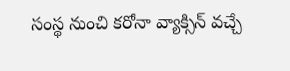సంస్థ నుంచి కరోనా వ్యాక్సిన్ వచ్చే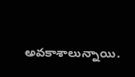అవకాశాలున్నాయి.